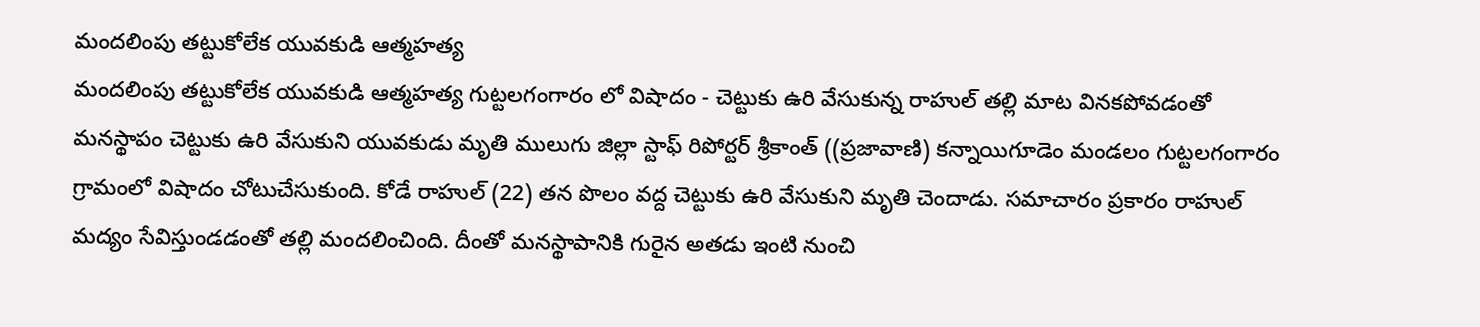మందలింపు తట్టుకోలేక యువకుడి ఆత్మహత్య
మందలింపు తట్టుకోలేక యువకుడి ఆత్మహత్య గుట్టలగంగారం లో విషాదం - చెట్టుకు ఉరి వేసుకున్న రాహుల్ తల్లి మాట వినకపోవడంతో మనస్థాపం చెట్టుకు ఉరి వేసుకుని యువకుడు మృతి ములుగు జిల్లా స్టాఫ్ రిపోర్టర్ శ్రీకాంత్ ((ప్రజావాణి) కన్నాయిగూడెం మండలం గుట్టలగంగారం గ్రామంలో విషాదం చోటుచేసుకుంది. కోడే రాహుల్ (22) తన పొలం వద్ద చెట్టుకు ఉరి వేసుకుని మృతి చెందాడు. సమాచారం ప్రకారం రాహుల్ మద్యం సేవిస్తుండడంతో తల్లి మందలించింది. దీంతో మనస్థాపానికి గురైన అతడు ఇంటి నుంచి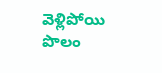వెళ్లిపోయి పొలం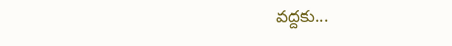వద్దకు...